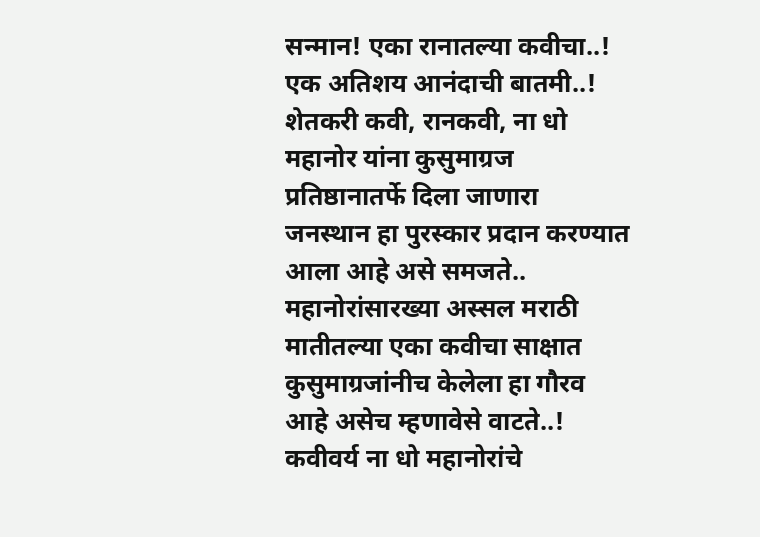सन्मान! एका रानातल्या कवीचा..!
एक अतिशय आनंदाची बातमी..!
शेतकरी कवी, रानकवी, ना धो महानोर यांना कुसुमाग्रज प्रतिष्ठानातर्फे दिला जाणारा जनस्थान हा पुरस्कार प्रदान करण्यात आला आहे असे समजते..
महानोरांसारख्या अस्सल मराठी मातीतल्या एका कवीचा साक्षात कुसुमाग्रजांनीच केलेला हा गौरव आहे असेच म्हणावेसे वाटते..!
कवीवर्य ना धो महानोरांचे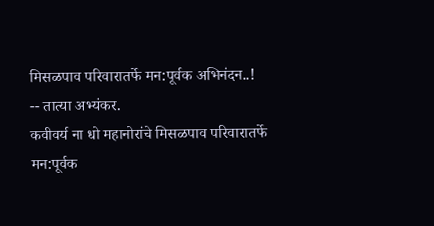मिसळपाव परिवारातर्फे मन:पूर्वक अभिनंदन..!
-- तात्या अभ्यंकर.
कवीवर्य ना धो महानोरांचे मिसळपाव परिवारातर्फे मन:पूर्वक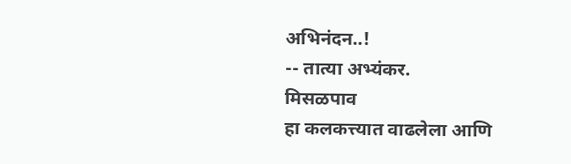अभिनंदन..!
-- तात्या अभ्यंकर.
मिसळपाव
हा कलकत्त्यात वाढलेला आणि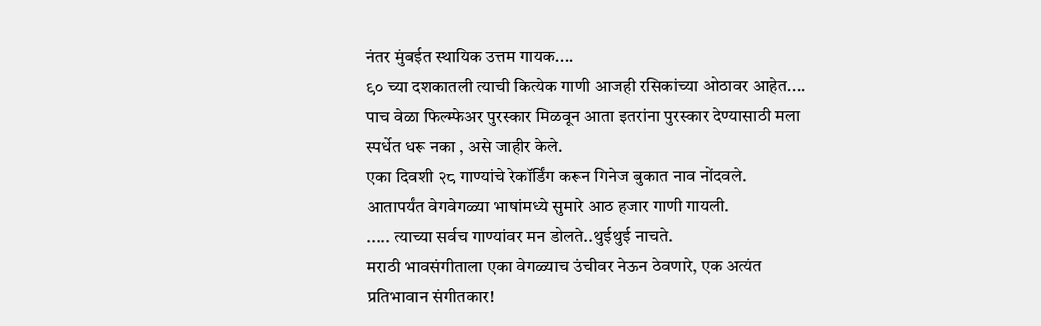नंतर मुंबईत स्थायिक उत्तम गायक....
९० च्या दशकातली त्याची कित्येक गाणी आजही रसिकांच्या ओठावर आहेत....
पाच वेळा फिल्म्फेअर पुरस्कार मिळवून आता इतरांना पुरस्कार देण्यासाठी मला स्पर्धेत धरू नका , असे जाहीर केले.
एका दिवशी २८ गाण्यांचे रेकॉर्डिंग करून गिनेज बुकात नाव नोंदवले.
आतापर्यंत वेगवेगळ्या भाषांमध्ये सुमारे आठ हजार गाणी गायली.
..... त्याच्या सर्वच गाण्यांवर मन डोलते..थुईथुई नाचते.
मराठी भावसंगीताला एका वेगळ्याच उंचीवर नेऊन ठेवणारे, एक अत्यंत प्रतिभावान संगीतकार!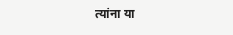त्यांना या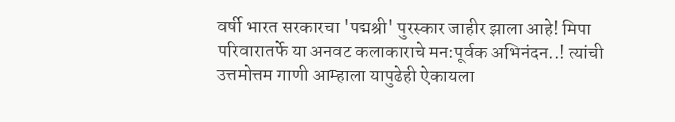वर्षी भारत सरकारचा 'पद्मश्री' पुरस्कार जाहीर झाला आहे! मिपा परिवारातर्फे या अनवट कलाकाराचे मन:पूर्वक अभिनंदन..! त्यांची उत्तमोत्तम गाणी आम्हाला यापुढेही ऐकायला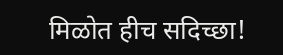मिळोत हीच सदिच्छा!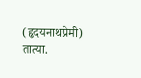(हृदयनाथप्रेमी) तात्या.